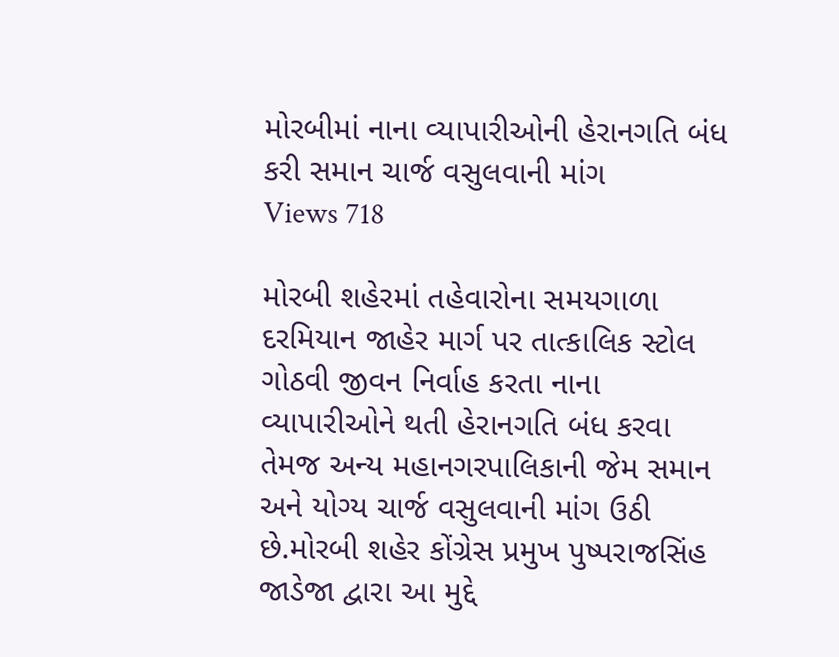મોરબીમાં નાના વ્યાપારીઓની હેરાનગતિ બંધ કરી સમાન ચાર્જ વસુલવાની માંગ
Views 718

મોરબી શહેરમાં તહેવારોના સમયગાળા દરમિયાન જાહેર માર્ગ પર તાત્કાલિક સ્ટોલ ગોઠવી જીવન નિર્વાહ કરતા નાના વ્યાપારીઓને થતી હેરાનગતિ બંધ કરવા તેમજ અન્ય મહાનગરપાલિકાની જેમ સમાન અને યોગ્ય ચાર્જ વસુલવાની માંગ ઉઠી છે.મોરબી શહેર કોંગ્રેસ પ્રમુખ પુષ્પરાજસિંહ જાડેજા દ્વારા આ મુદ્દે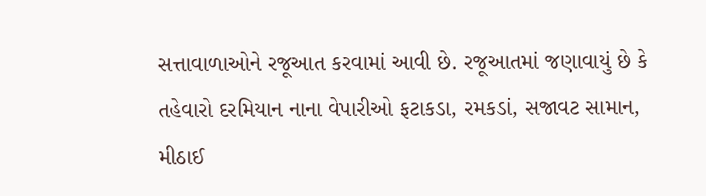સત્તાવાળાઓને રજૂઆત કરવામાં આવી છે. રજૂઆતમાં જણાવાયું છે કે તહેવારો દરમિયાન નાના વેપારીઓ ફટાકડા, રમકડાં, સજાવટ સામાન, મીઠાઈ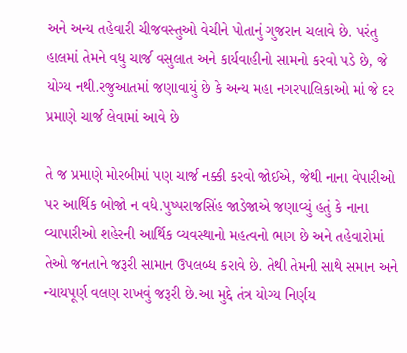અને અન્ય તહેવારી ચીજવસ્તુઓ વેચીને પોતાનું ગુજરાન ચલાવે છે. પરંતુ હાલમાં તેમને વધુ ચાર્જ વસુલાત અને કાર્યવાહીનો સામનો કરવો પડે છે, જે યોગ્ય નથી.રજુઆતમાં જણાવાયું છે કે અન્ય મહા નગરપાલિકાઓ માં જે દર પ્રમાણે ચાર્જ લેવામાં આવે છે

તે જ પ્રમાણે મોરબીમાં પણ ચાર્જ નક્કી કરવો જોઈએ, જેથી નાના વેપારીઓ પર આર્થિક બોજો ન વધે.પુષ્પરાજસિંહ જાડેજાએ જણાવ્યું હતું કે નાના વ્યાપારીઓ શહેરની આર્થિક વ્યવસ્થાનો મહત્વનો ભાગ છે અને તહેવારોમાં તેઓ જનતાને જરૂરી સામાન ઉપલબ્ધ કરાવે છે. તેથી તેમની સાથે સમાન અને ન્યાયપૂર્ણ વલણ રાખવું જરૂરી છે.આ મુદ્દે તંત્ર યોગ્ય નિર્ણય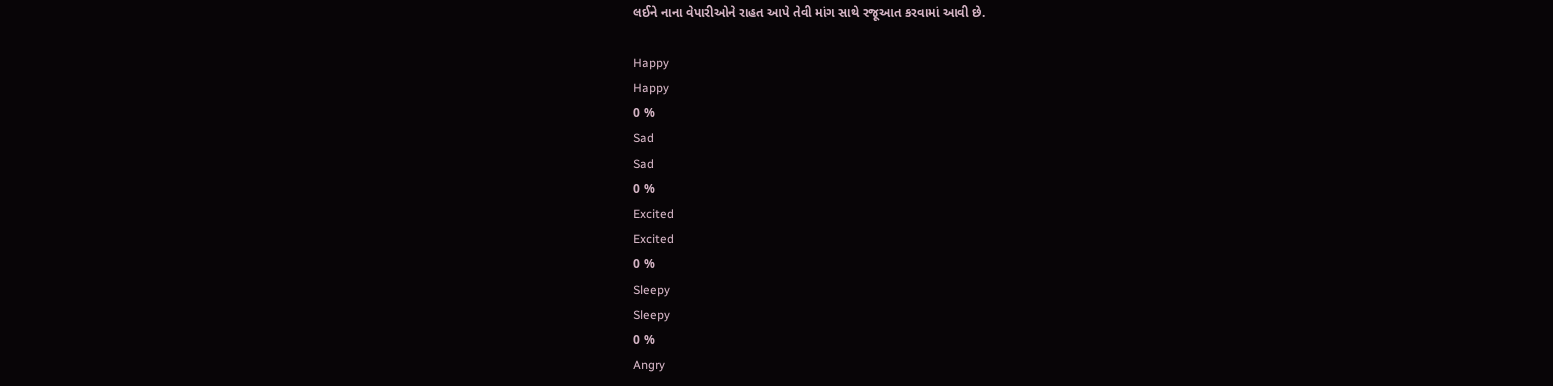લઈને નાના વેપારીઓને રાહત આપે તેવી માંગ સાથે રજૂઆત કરવામાં આવી છે.

Happy
Happy
0 %
Sad
Sad
0 %
Excited
Excited
0 %
Sleepy
Sleepy
0 %
Angry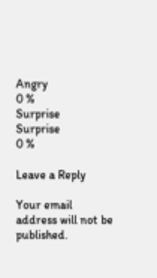Angry
0 %
Surprise
Surprise
0 %

Leave a Reply

Your email address will not be published.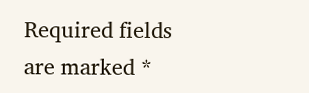Required fields are marked *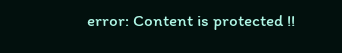error: Content is protected !!